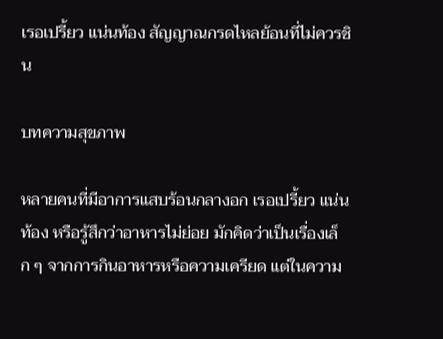เรอเปรี้ยว แน่นท้อง สัญญาณกรดไหลย้อนที่ไม่ควรชิน

บทความสุขภาพ

หลายคนที่มีอาการแสบร้อนกลางอก เรอเปรี้ยว แน่นท้อง หรือรู้สึกว่าอาหารไม่ย่อย มักคิดว่าเป็นเรื่องเล็ก ๆ จากการกินอาหารหรือความเครียด แต่ในความ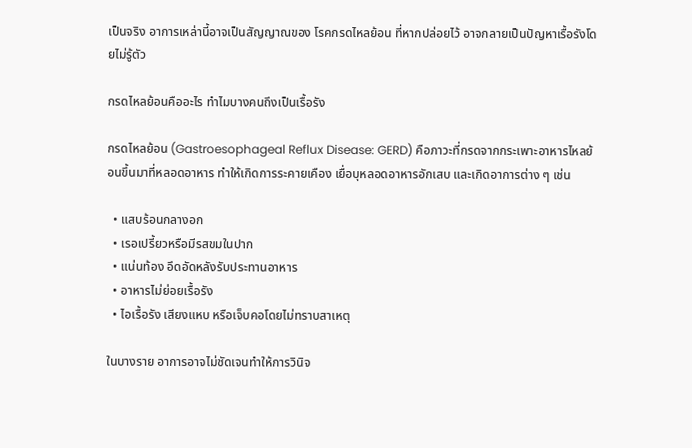เป็นจริง อาการเหล่านี้อาจเป็นสัญญาณของ โรคกรดไหลย้อน ที่หากปล่อยไว้ อาจกลายเป็นปัญหาเรื้อรังโดยไม่รู้ตัว

กรดไหลย้อนคืออะไร ทำไมบางคนถึงเป็นเรื้อรัง

กรดไหลย้อน (Gastroesophageal Reflux Disease: GERD) คือภาวะที่กรดจากกระเพาะอาหารไหลย้อนขึ้นมาที่หลอดอาหาร ทำให้เกิดการระคายเคือง เยื่อบุหลอดอาหารอักเสบ และเกิดอาการต่าง ๆ เช่น

  • แสบร้อนกลางอก
  • เรอเปรี้ยวหรือมีรสขมในปาก
  • แน่นท้อง อึดอัดหลังรับประทานอาหาร
  • อาหารไม่ย่อยเรื้อรัง
  • ไอเรื้อรัง เสียงแหบ หรือเจ็บคอโดยไม่ทราบสาเหตุ

ในบางราย อาการอาจไม่ชัดเจนทำให้การวินิจ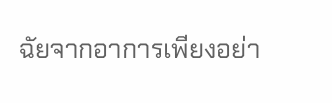ฉัยจากอาการเพียงอย่า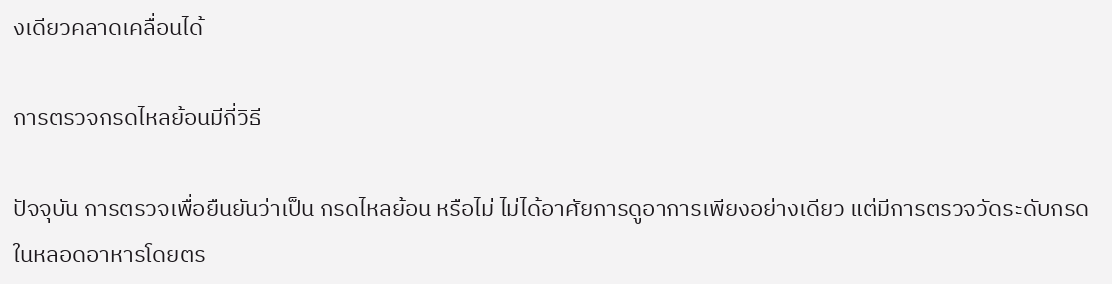งเดียวคลาดเคลื่อนได้

การตรวจกรดไหลย้อนมีกี่วิธี

ปัจจุบัน การตรวจเพื่อยืนยันว่าเป็น กรดไหลย้อน หรือไม่ ไม่ได้อาศัยการดูอาการเพียงอย่างเดียว แต่มีการตรวจวัดระดับกรดในหลอดอาหารโดยตร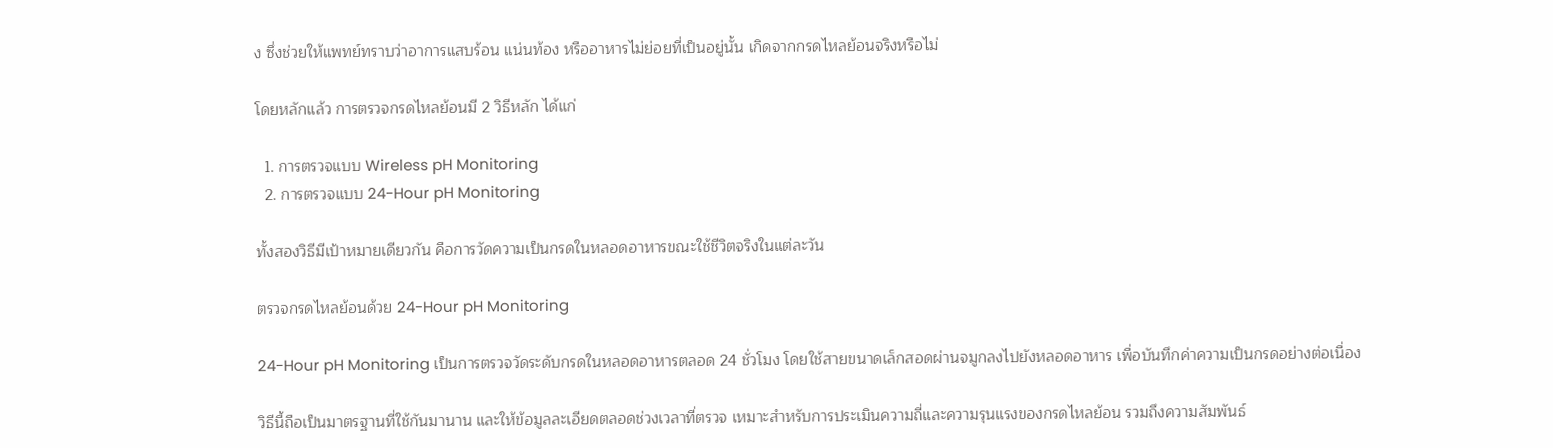ง ซึ่งช่วยให้แพทย์ทราบว่าอาการแสบร้อน แน่นท้อง หรืออาหารไม่ย่อยที่เป็นอยู่นั้น เกิดจากกรดไหลย้อนจริงหรือไม่

โดยหลักแล้ว การตรวจกรดไหลย้อนมี 2 วิธีหลัก ได้แก่

  1. การตรวจแบบ Wireless pH Monitoring
  2. การตรวจแบบ 24-Hour pH Monitoring

ทั้งสองวิธีมีเป้าหมายเดียวกัน คือการวัดความเป็นกรดในหลอดอาหารขณะใช้ชีวิตจริงในแต่ละวัน

ตรวจกรดไหลย้อนด้วย 24-Hour pH Monitoring

24-Hour pH Monitoring เป็นการตรวจวัดระดับกรดในหลอดอาหารตลอด 24 ชั่วโมง โดยใช้สายขนาดเล็กสอดผ่านจมูกลงไปยังหลอดอาหาร เพื่อบันทึกค่าความเป็นกรดอย่างต่อเนื่อง

วิธีนี้ถือเป็นมาตรฐานที่ใช้กันมานาน และให้ข้อมูลละเอียดตลอดช่วงเวลาที่ตรวจ เหมาะสำหรับการประเมินความถี่และความรุนแรงของกรดไหลย้อน รวมถึงความสัมพันธ์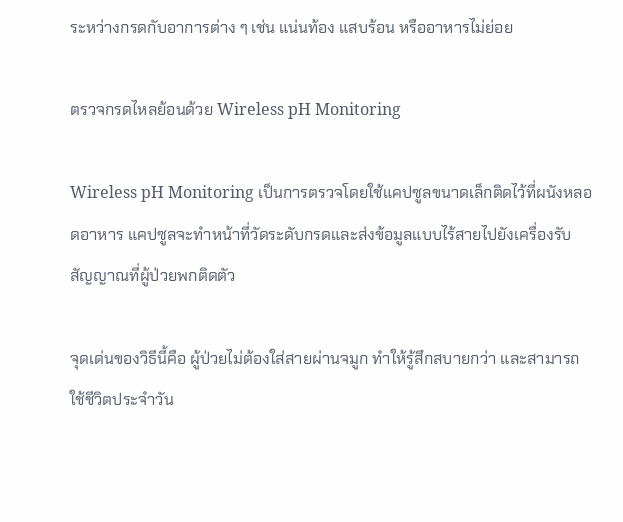ระหว่างกรดกับอาการต่าง ๆ เช่น แน่นท้อง แสบร้อน หรืออาหารไม่ย่อย

ตรวจกรดไหลย้อนด้วย Wireless pH Monitoring

Wireless pH Monitoring เป็นการตรวจโดยใช้แคปซูลขนาดเล็กติดไว้ที่ผนังหลอดอาหาร แคปซูลจะทำหน้าที่วัดระดับกรดและส่งข้อมูลแบบไร้สายไปยังเครื่องรับสัญญาณที่ผู้ป่วยพกติดตัว

จุดเด่นของวิธีนี้คือ ผู้ป่วยไม่ต้องใส่สายผ่านจมูก ทำให้รู้สึกสบายกว่า และสามารถใช้ชีวิตประจำวัน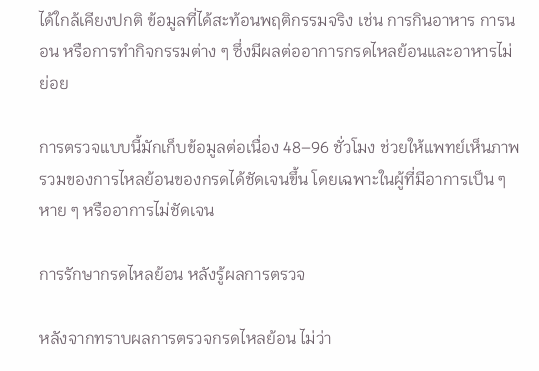ได้ใกล้เคียงปกติ ข้อมูลที่ได้สะท้อนพฤติกรรมจริง เช่น การกินอาหาร การนอน หรือการทำกิจกรรมต่าง ๆ ซึ่งมีผลต่ออาการกรดไหลย้อนและอาหารไม่ย่อย

การตรวจแบบนี้มักเก็บข้อมูลต่อเนื่อง 48–96 ชั่วโมง ช่วยให้แพทย์เห็นภาพรวมของการไหลย้อนของกรดได้ชัดเจนขึ้น โดยเฉพาะในผู้ที่มีอาการเป็น ๆ หาย ๆ หรืออาการไม่ชัดเจน

การรักษากรดไหลย้อน หลังรู้ผลการตรวจ

หลังจากทราบผลการตรวจกรดไหลย้อน ไม่ว่า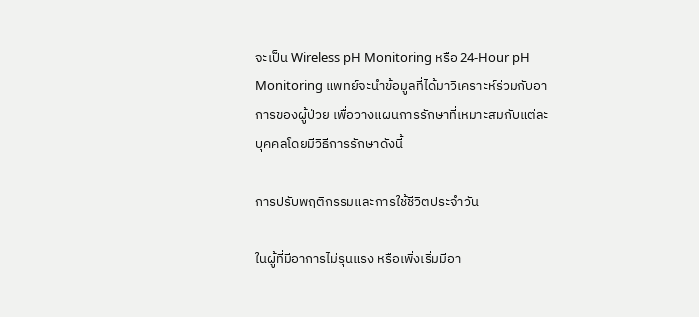จะเป็น Wireless pH Monitoring หรือ 24-Hour pH Monitoring แพทย์จะนำข้อมูลที่ได้มาวิเคราะห์ร่วมกับอาการของผู้ป่วย เพื่อวางแผนการรักษาที่เหมาะสมกับแต่ละบุคคลโดยมีวิธีการรักษาดังนี้

การปรับพฤติกรรมและการใช้ชีวิตประจำวัน

ในผู้ที่มีอาการไม่รุนแรง หรือเพิ่งเริ่มมีอา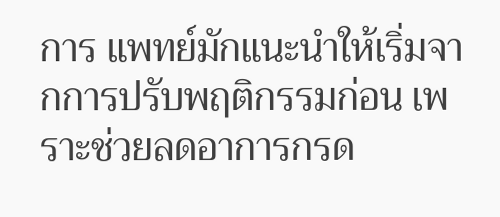การ แพทย์มักแนะนำให้เริ่มจากการปรับพฤติกรรมก่อน เพราะช่วยลดอาการกรด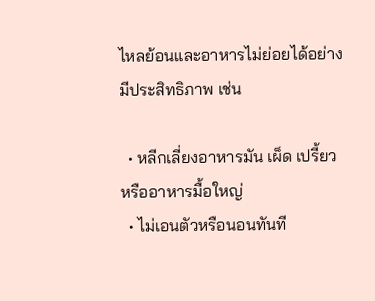ไหลย้อนและอาหารไม่ย่อยได้อย่างมีประสิทธิภาพ เช่น

  • หลีกเลี่ยงอาหารมัน เผ็ด เปรี้ยว หรืออาหารมื้อใหญ่
  • ไม่เอนตัวหรือนอนทันที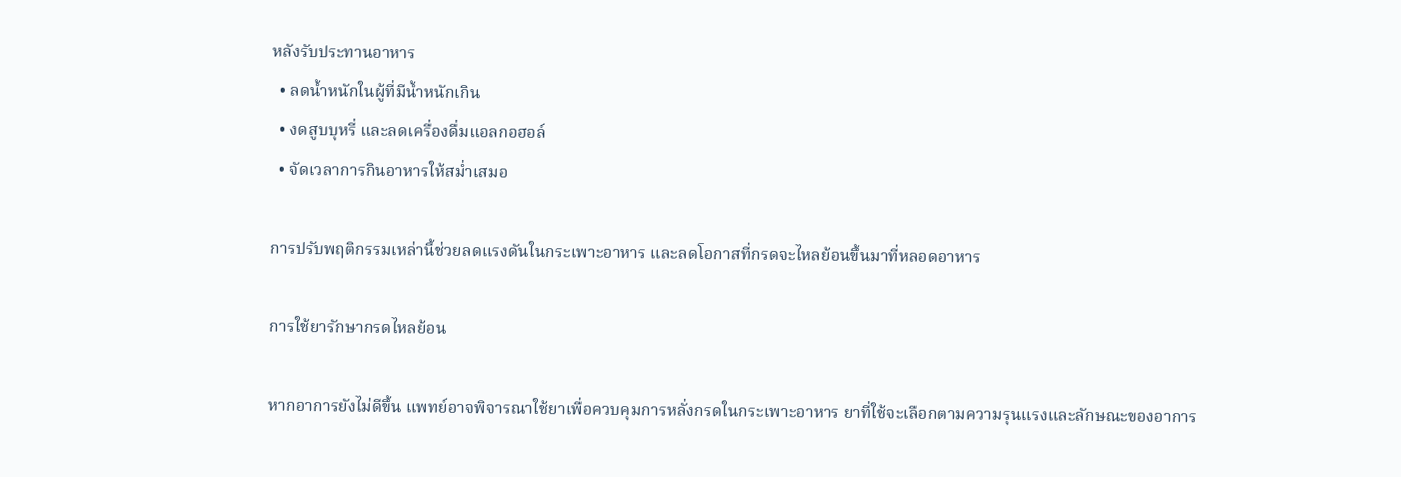หลังรับประทานอาหาร
  • ลดน้ำหนักในผู้ที่มีน้ำหนักเกิน
  • งดสูบบุหรี่ และลดเครื่องดื่มแอลกอฮอล์
  • จัดเวลาการกินอาหารให้สม่ำเสมอ

การปรับพฤติกรรมเหล่านี้ช่วยลดแรงดันในกระเพาะอาหาร และลดโอกาสที่กรดจะไหลย้อนขึ้นมาที่หลอดอาหาร

การใช้ยารักษากรดไหลย้อน

หากอาการยังไม่ดีขึ้น แพทย์อาจพิจารณาใช้ยาเพื่อควบคุมการหลั่งกรดในกระเพาะอาหาร ยาที่ใช้จะเลือกตามความรุนแรงและลักษณะของอาการ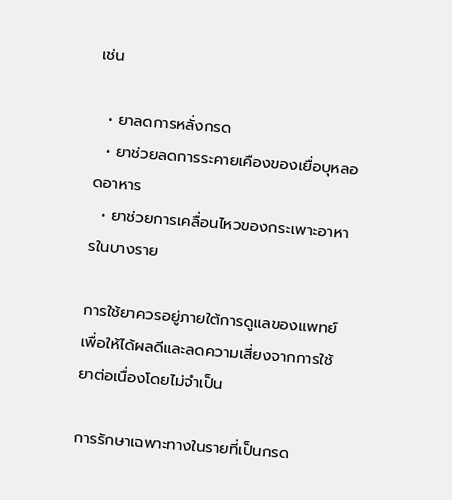เช่น

  • ยาลดการหลั่งกรด
  • ยาช่วยลดการระคายเคืองของเยื่อบุหลอดอาหาร
  • ยาช่วยการเคลื่อนไหวของกระเพาะอาหารในบางราย

การใช้ยาควรอยู่ภายใต้การดูแลของแพทย์ เพื่อให้ได้ผลดีและลดความเสี่ยงจากการใช้ยาต่อเนื่องโดยไม่จำเป็น

การรักษาเฉพาะทางในรายที่เป็นกรด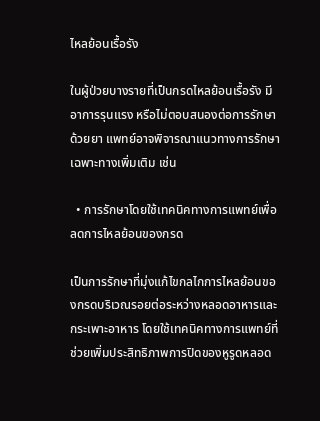ไหลย้อนเรื้อรัง

ในผู้ป่วยบางรายที่เป็นกรดไหลย้อนเรื้อรัง มีอาการรุนแรง หรือไม่ตอบสนองต่อการรักษาด้วยยา แพทย์อาจพิจารณาแนวทางการรักษาเฉพาะทางเพิ่มเติม เช่น

  • การรักษาโดยใช้เทคนิคทางการแพทย์เพื่อลดการไหลย้อนของกรด

เป็นการรักษาที่มุ่งแก้ไขกลไกการไหลย้อนของกรดบริเวณรอยต่อระหว่างหลอดอาหารและกระเพาะอาหาร โดยใช้เทคนิคทางการแพทย์ที่ช่วยเพิ่มประสิทธิภาพการปิดของหูรูดหลอด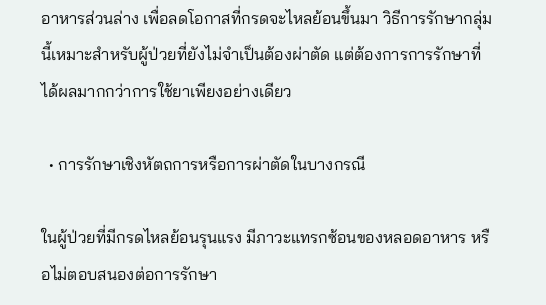อาหารส่วนล่าง เพื่อลดโอกาสที่กรดจะไหลย้อนขึ้นมา วิธีการรักษากลุ่มนี้เหมาะสำหรับผู้ป่วยที่ยังไม่จำเป็นต้องผ่าตัด แต่ต้องการการรักษาที่ได้ผลมากกว่าการใช้ยาเพียงอย่างเดียว

  • การรักษาเชิงหัตถการหรือการผ่าตัดในบางกรณี

ในผู้ป่วยที่มีกรดไหลย้อนรุนแรง มีภาวะแทรกซ้อนของหลอดอาหาร หรือไม่ตอบสนองต่อการรักษา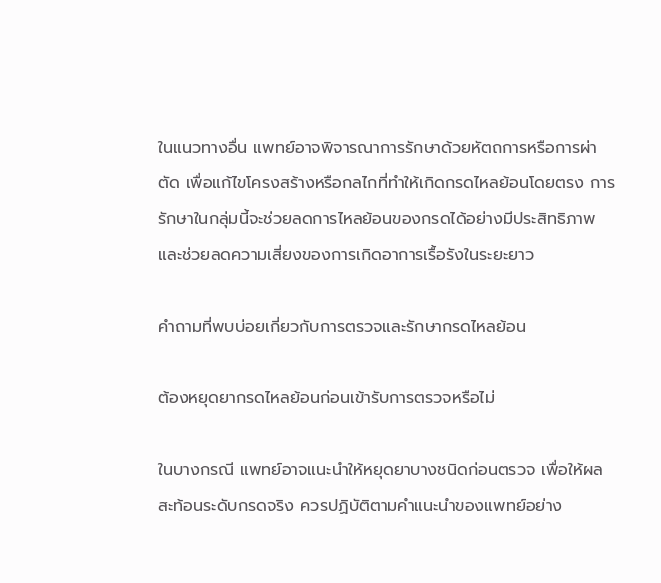ในแนวทางอื่น แพทย์อาจพิจารณาการรักษาด้วยหัตถการหรือการผ่าตัด เพื่อแก้ไขโครงสร้างหรือกลไกที่ทำให้เกิดกรดไหลย้อนโดยตรง การรักษาในกลุ่มนี้จะช่วยลดการไหลย้อนของกรดได้อย่างมีประสิทธิภาพ และช่วยลดความเสี่ยงของการเกิดอาการเรื้อรังในระยะยาว

คำถามที่พบบ่อยเกี่ยวกับการตรวจและรักษากรดไหลย้อน

ต้องหยุดยากรดไหลย้อนก่อนเข้ารับการตรวจหรือไม่

ในบางกรณี แพทย์อาจแนะนำให้หยุดยาบางชนิดก่อนตรวจ เพื่อให้ผลสะท้อนระดับกรดจริง ควรปฏิบัติตามคำแนะนำของแพทย์อย่าง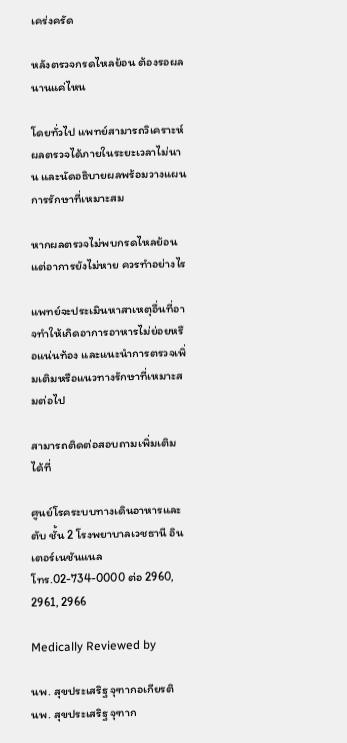เคร่งครัด

หลังตรวจกรดไหลย้อน ต้องรอผลนานแค่ไหน

โดยทั่วไป แพทย์สามารถวิเคราะห์ผลตรวจได้ภายในระยะเวลาไม่นาน และนัดอธิบายผลพร้อมวางแผนการรักษาที่เหมาะสม

หากผลตรวจไม่พบกรดไหลย้อน แต่อาการยังไม่หาย ควรทำอย่างไร

แพทย์จะประเมินหาสาเหตุอื่นที่อาจทำให้เกิดอาการอาหารไม่ย่อยหรือแน่นท้อง และแนะนำการตรวจเพิ่มเติมหรือแนวทางรักษาที่เหมาะสมต่อไป

สามารถติดต่อสอบถามเพิ่มเติมได้ที่

ศูนย์โรคระบบทางเดินอาหารและตับ ชั้น 2 โรงพยาบาลเวชธานี อินเตอร์เนชันแนล
โทร.02-734-0000 ต่อ 2960, 2961, 2966

Medically Reviewed by

นพ. สุขประเสริฐ จุฑากอเกียรติ
นพ. สุขประเสริฐ จุฑาก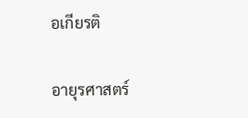อเกียรติ

อายุรศาสตร์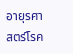อายุรศาสตร์โรค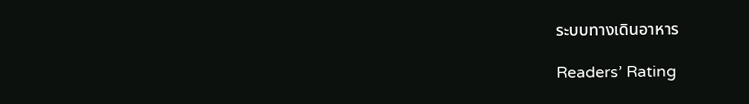ระบบทางเดินอาหาร

Readers’ Rating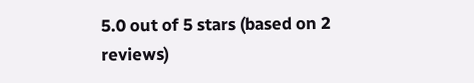5.0 out of 5 stars (based on 2 reviews)